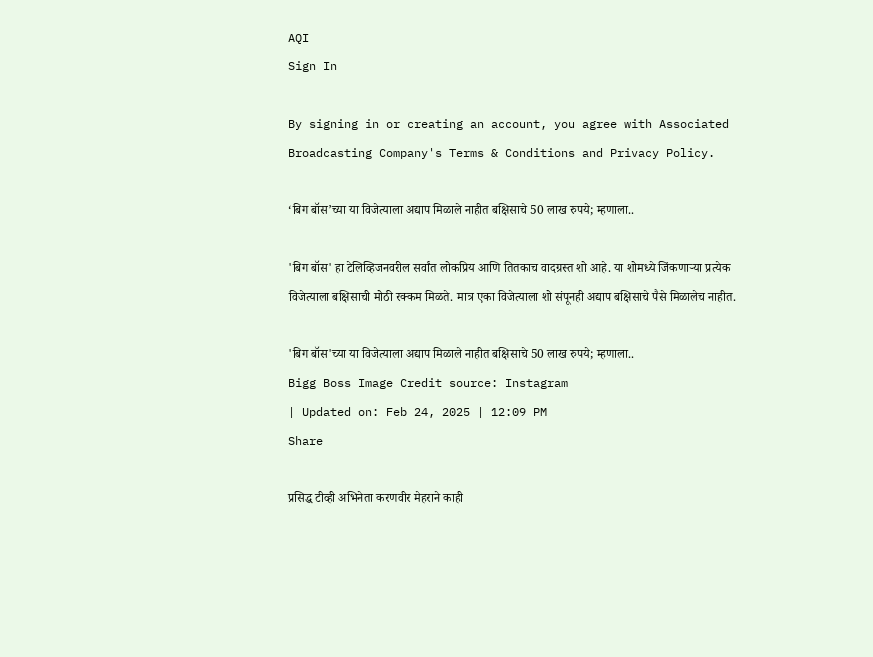AQI
Sign In

By signing in or creating an account, you agree with Associated Broadcasting Company's Terms & Conditions and Privacy Policy.

‘बिग बॉस’च्या या विजेत्याला अद्याप मिळाले नाहीत बक्षिसाचे 50 लाख रुपये; म्हणाला..

'बिग बॉस' हा टेलिव्हिजनवरील सर्वांत लोकप्रिय आणि तितकाच वादग्रस्त शो आहे. या शोमध्ये जिंकणाऱ्या प्रत्येक विजेत्याला बक्षिसाची मोठी रक्कम मिळते. मात्र एका विजेत्याला शो संपूनही अद्याप बक्षिसाचे पैसे मिळालेच नाहीत.

'बिग बॉस'च्या या विजेत्याला अद्याप मिळाले नाहीत बक्षिसाचे 50 लाख रुपये; म्हणाला..
Bigg Boss Image Credit source: Instagram
| Updated on: Feb 24, 2025 | 12:09 PM
Share

प्रसिद्ध टीव्ही अभिनेता करणवीर मेहराने काही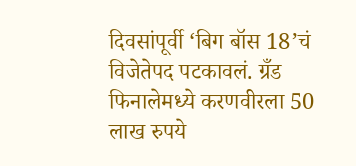दिवसांपूर्वी ‘बिग बॉस 18’चं विजेतेपद पटकावलं. ग्रँड फिनालेमध्ये करणवीरला 50 लाख रुपये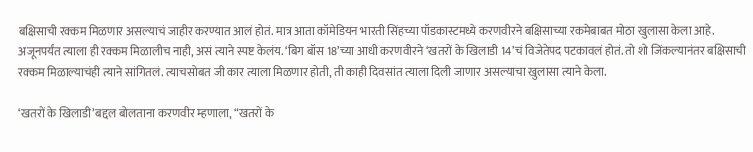बक्षिसाची रक्कम मिळणार असल्याचं जाहीर करण्यात आलं होतं. मात्र आता कॉमेडियन भारती सिंहच्या पॉडकास्टमध्ये करणवीरने बक्षिसाच्या रकमेबाबत मोठा खुलासा केला आहे. अजूनपर्यंत त्याला ही रक्कम मिळालीच नाही, असं त्याने स्पष्ट केलंय. ‘बिग बॉस 18’च्या आधी करणवीरने ‘खतरों के खिलाडी 14’चं विजेतेपद पटकावलं होतं. तो शो जिंकल्यानंतर बक्षिसाची रक्कम मिळाल्याचंही त्याने सांगितलं. त्याचसोबत जी कार त्याला मिळणार होती, ती काही दिवसांत त्याला दिली जाणार असल्याचा खुलासा त्याने केला.

‘खतरों के खिलाडी’बद्दल बोलताना करणवीर म्हणाला, “खतरों के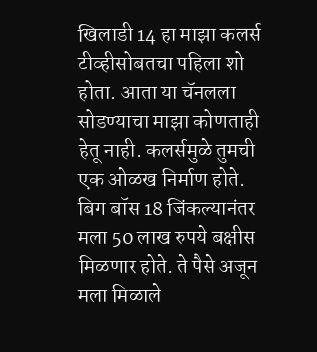खिलाडी 14 हा माझा कलर्स टीव्हीसोबतचा पहिला शो होता. आता या चॅनलला सोडण्याचा माझा कोणताही हेतू नाही. कलर्समुळे तुमची एक ओळख निर्माण होते. बिग बॉस 18 जिंकल्यानंतर मला 50 लाख रुपये बक्षीस मिळणार होते. ते पैसे अजून मला मिळाले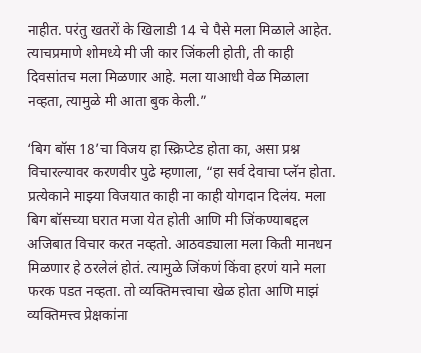नाहीत. परंतु खतरों के खिलाडी 14 चे पैसे मला मिळाले आहेत. त्याचप्रमाणे शोमध्ये मी जी कार जिंकली होती, ती काही दिवसांतच मला मिळणार आहे. मला याआधी वेळ मिळाला नव्हता, त्यामुळे मी आता बुक केली.”

‘बिग बॉस 18’चा विजय हा स्क्रिप्टेड होता का, असा प्रश्न विचारल्यावर करणवीर पुढे म्हणाला, “हा सर्व देवाचा प्लॅन होता. प्रत्येकाने माझ्या विजयात काही ना काही योगदान दिलंय. मला बिग बॉसच्या घरात मजा येत होती आणि मी जिंकण्याबद्दल अजिबात विचार करत नव्हतो. आठवड्याला मला किती मानधन मिळणार हे ठरलेलं होतं. त्यामुळे जिंकणं किंवा हरणं याने मला फरक पडत नव्हता. तो व्यक्तिमत्त्वाचा खेळ होता आणि माझं व्यक्तिमत्त्व प्रेक्षकांना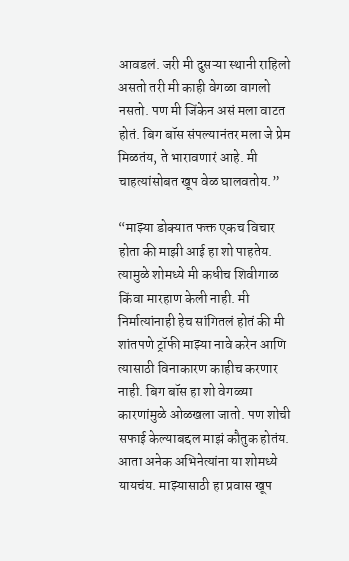आवडलं. जरी मी दुसऱ्या स्थानी राहिलो असतो तरी मी काही वेगळा वागलो नसतो. पण मी जिंकेन असं मला वाटत होतं. बिग बॉस संपल्यानंतर मला जे प्रेम मिळतंय, ते भारावणारं आहे. मी चाहत्यांसोबत खूप वेळ घालवतोय.”

“माझ्या डोक्यात फक्त एकच विचार होता की माझी आई हा शो पाहतेय. त्यामुळे शोमध्ये मी कधीच शिवीगाळ किंवा मारहाण केली नाही. मी निर्मात्यांनाही हेच सांगितलं होतं की मी शांतपणे ट्रॉफी माझ्या नावे करेन आणि त्यासाठी विनाकारण काहीच करणार नाही. बिग बॉस हा शो वेगळ्या कारणांमुळे ओळखला जातो. पण शोची सफाई केल्याबद्दल माझं कौतुक होतंय. आता अनेक अभिनेत्यांना या शोमध्ये यायचंय. माझ्यासाठी हा प्रवास खूप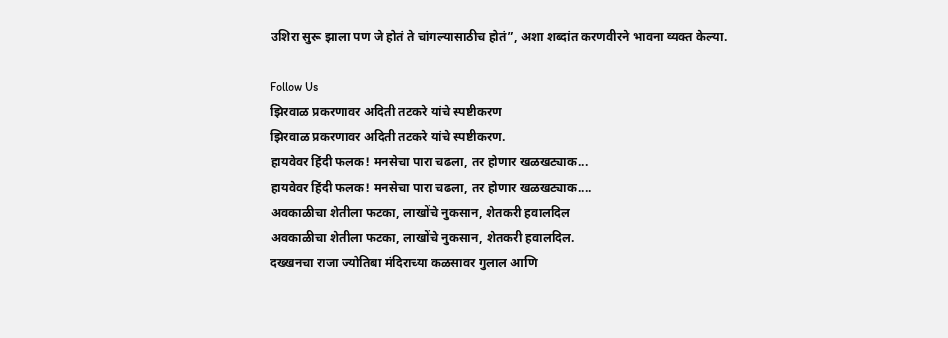उशिरा सुरू झाला पण जे होतं ते चांगल्यासाठीच होतं”, अशा शब्दांत करणवीरने भावना व्यक्त केल्या.

Follow Us
झिरवाळ प्रकरणावर अदिती तटकरे यांचे स्पष्टीकरण
झिरवाळ प्रकरणावर अदिती तटकरे यांचे स्पष्टीकरण.
हायवेवर हिंदी फलक! मनसेचा पारा चढला, तर होणार खळखट्याक...
हायवेवर हिंदी फलक! मनसेचा पारा चढला, तर होणार खळखट्याक....
अवकाळीचा शेतीला फटका, लाखोंचे नुकसान, शेतकरी हवालदिल
अवकाळीचा शेतीला फटका, लाखोंचे नुकसान, शेतकरी हवालदिल.
दख्खनचा राजा ज्योतिबा मंदिराच्या कळसावर गुलाल आणि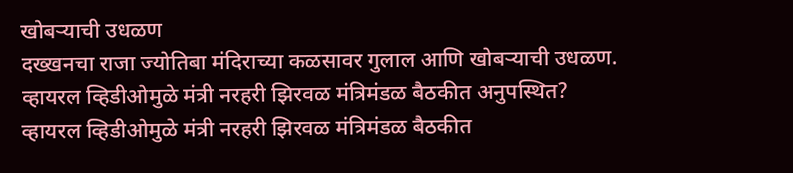खोबऱ्याची उधळण
दख्खनचा राजा ज्योतिबा मंदिराच्या कळसावर गुलाल आणि खोबऱ्याची उधळण.
व्हायरल व्हिडीओमुळे मंत्री नरहरी झिरवळ मंत्रिमंडळ बैठकीत अनुपस्थित?
व्हायरल व्हिडीओमुळे मंत्री नरहरी झिरवळ मंत्रिमंडळ बैठकीत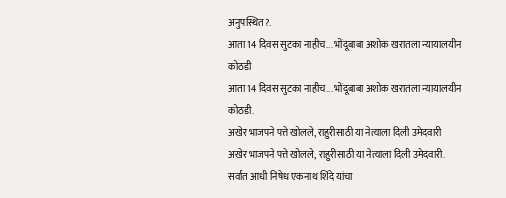अनुपस्थित?.
आता 14 दिवस सुटका नाहीच... भोंदूबाबा अशोक खरातला न्यायालयीन कोठडी
आता 14 दिवस सुटका नाहीच... भोंदूबाबा अशोक खरातला न्यायालयीन कोठडी.
अखेर भाजपने पत्ते खोलले, राहुरीसाठी या नेत्याला दिली उमेदवारी
अखेर भाजपने पत्ते खोलले, राहुरीसाठी या नेत्याला दिली उमेदवारी.
सर्वात आधी निषेध एकनाथ शिंदे यांचा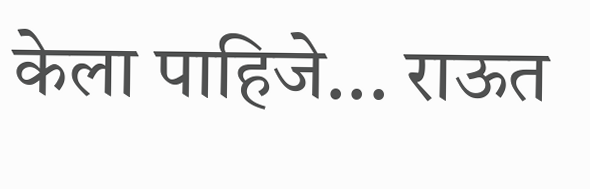केला पाहिजे... राऊत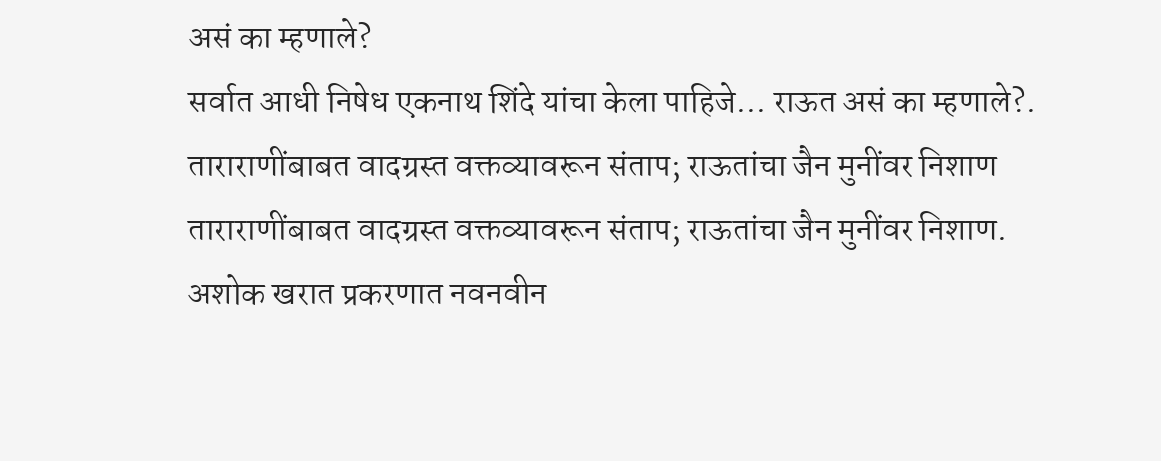असं का म्हणाले?
सर्वात आधी निषेध एकनाथ शिंदे यांचा केला पाहिजे... राऊत असं का म्हणाले?.
ताराराणींबाबत वादग्रस्त वक्तव्यावरून संताप; राऊतांचा जैन मुनींवर निशाण
ताराराणींबाबत वादग्रस्त वक्तव्यावरून संताप; राऊतांचा जैन मुनींवर निशाण.
अशोक खरात प्रकरणात नवनवीन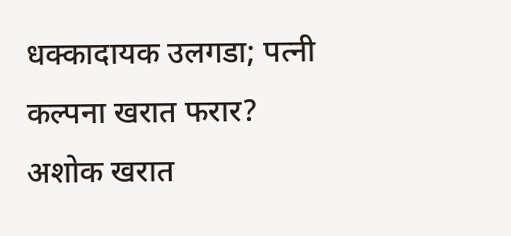धक्कादायक उलगडा; पत्नी कल्पना खरात फरार?
अशोक खरात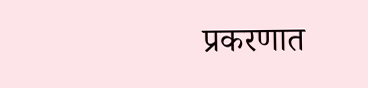प्रकरणात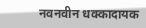नवनवीन धक्कादायक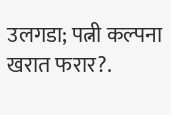उलगडा; पत्नी कल्पना खरात फरार?.